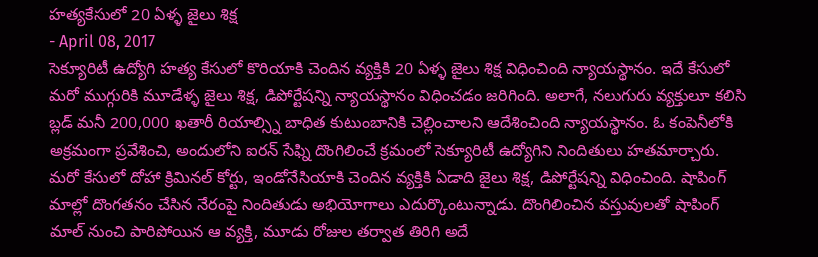హత్యకేసులో 20 ఏళ్ళ జైలు శిక్ష
- April 08, 2017
సెక్యూరిటీ ఉద్యోగి హత్య కేసులో కొరియాకి చెందిన వ్యక్తికి 20 ఏళ్ళ జైలు శిక్ష విధించింది న్యాయస్థానం. ఇదే కేసులో మరో ముగ్గురికి మూడేళ్ళ జైలు శిక్ష, డిపోర్టేషన్ని న్యాయస్థానం విధించడం జరిగింది. అలాగే, నలుగురు వ్యక్తులూ కలిసి బ్లడ్ మనీ 200,000 ఖతారీ రియాల్స్ని బాధిత కుటుంబానికి చెల్లించాలని ఆదేశించింది న్యాయస్థానం. ఓ కంపెనీలోకి అక్రమంగా ప్రవేశించి, అందులోని ఐరన్ సేఫ్ని దొంగిలించే క్రమంలో సెక్యూరిటీ ఉద్యోగిని నిందితులు హతమార్చారు. మరో కేసులో దోహా క్రిమినల్ కోర్టు, ఇండోనేసియాకి చెందిన వ్యక్తికి ఏడాది జైలు శిక్ష, డిపోర్టేషన్ని విధించింది. షాపింగ్ మాల్లో దొంగతనం చేసిన నేరంపై నిందితుడు అభియోగాలు ఎదుర్కొంటున్నాడు. దొంగిలించిన వస్తువులతో షాపింగ్ మాల్ నుంచి పారిపోయిన ఆ వ్యక్తి, మూడు రోజుల తర్వాత తిరిగి అదే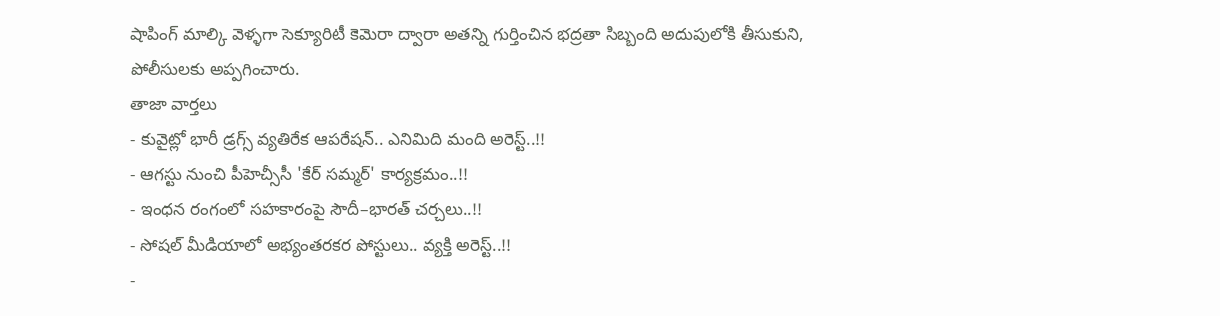షాపింగ్ మాల్కి వెళ్ళగా సెక్యూరిటీ కెమెరా ద్వారా అతన్ని గుర్తించిన భద్రతా సిబ్బంది అదుపులోకి తీసుకుని, పోలీసులకు అప్పగించారు.
తాజా వార్తలు
- కువైట్లో భారీ డ్రగ్స్ వ్యతిరేక ఆపరేషన్.. ఎనిమిది మంది అరెస్ట్..!!
- ఆగస్టు నుంచి పీహెచ్సీసీ 'కేర్ సమ్మర్' కార్యక్రమం..!!
- ఇంధన రంగంలో సహకారంపై సౌదీ–భారత్ చర్చలు..!!
- సోషల్ మీడియాలో అభ్యంతరకర పోస్టులు.. వ్యక్తి అరెస్ట్..!!
-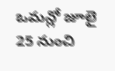ఒమన్లో జూలై 25 నుంచి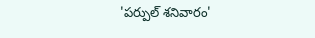'పర్పుల్ శనివారం'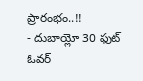ప్రారంభం..!!
- దుబాయ్లో 30 ఫుట్ ఓవర్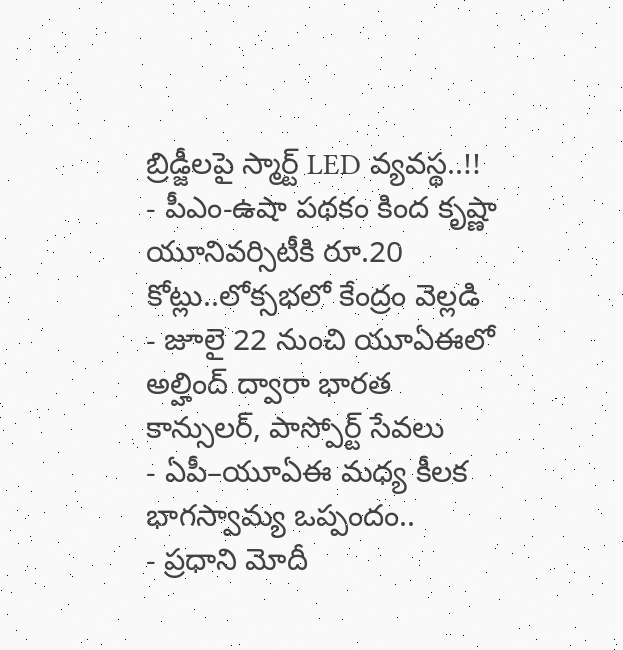బ్రిడ్జీలపై స్మార్ట్ LED వ్యవస్థ..!!
- పీఎం-ఉషా పథకం కింద కృష్ణా యూనివర్సిటీకి రూ.20 కోట్లు..లోక్సభలో కేంద్రం వెల్లడి
- జూలై 22 నుంచి యూఏఈలో అల్హింద్ ద్వారా భారత కాన్సులర్, పాస్పోర్ట్ సేవలు
- ఏపీ–యూఏఈ మధ్య కీలక భాగస్వామ్య ఒప్పందం..
- ప్రధాని మోదీ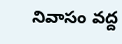నివాసం వద్ద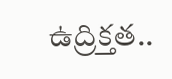ఉద్రిక్తత..